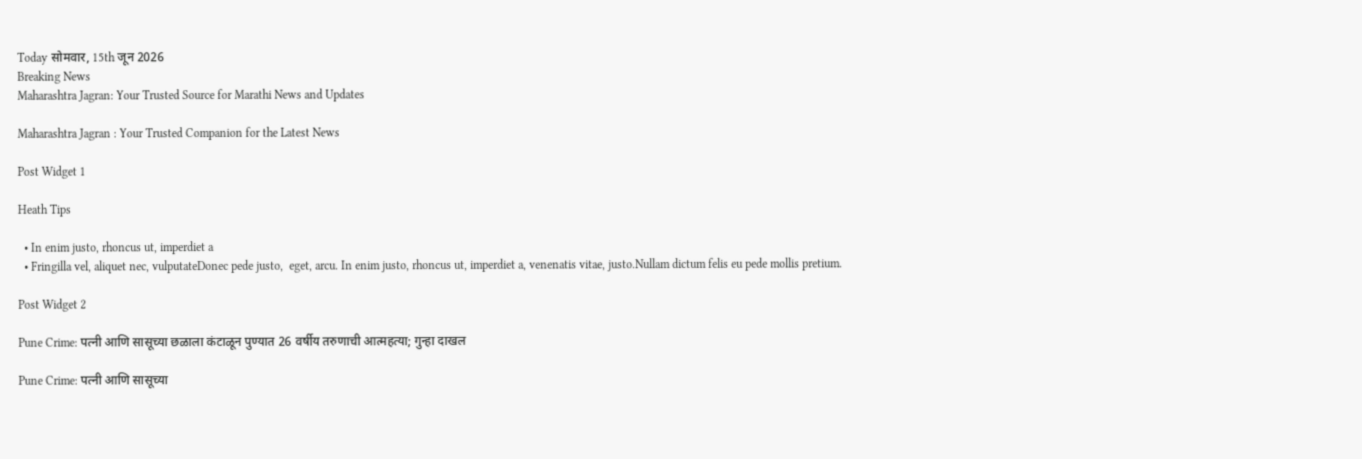Today सोमवार, 15th जून 2026
Breaking News
Maharashtra Jagran: Your Trusted Source for Marathi News and Updates

Maharashtra Jagran : Your Trusted Companion for the Latest News

Post Widget 1

Heath Tips

  • In enim justo, rhoncus ut, imperdiet a
  • Fringilla vel, aliquet nec, vulputateDonec pede justo,  eget, arcu. In enim justo, rhoncus ut, imperdiet a, venenatis vitae, justo.Nullam dictum felis eu pede mollis pretium.

Post Widget 2

Pune Crime: पत्नी आणि सासूच्या छळाला कंटाळून पुण्यात 26 वर्षीय तरुणाची आत्महत्या; गुन्हा दाखल

Pune Crime: पत्नी आणि सासूच्या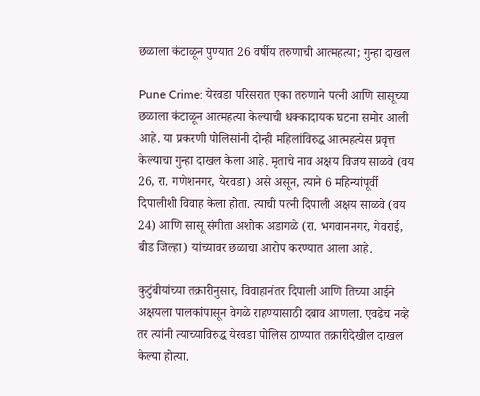छळाला कंटाळून पुण्यात 26 वर्षीय तरुणाची आत्महत्या; गुन्हा दाखल

Pune Crime: येरवडा परिसरात एका तरुणाने पत्नी आणि सासूच्या छळाला कंटाळून आत्महत्या केल्याची धक्कादायक घटना समोर आली आहे. या प्रकरणी पोलिसांनी दोन्ही महिलांविरुद्ध आत्महत्येस प्रवृत्त केल्याचा गुन्हा दाखल केला आहे. मृताचे नाव अक्षय विजय साळवे (वय 26, रा. गणेशनगर, येरवडा) असे असून, त्याने 6 महिन्यांपूर्वी दिपालीशी विवाह केला होता. त्याची पत्नी दिपाली अक्षय साळवे (वय 24) आणि सासू संगीता अशोक अडागळे (रा. भगवाननगर, गेवराई, बीड जिल्हा) यांच्यावर छळाचा आरोप करण्यात आला आहे.

कुटुंबीयांच्या तक्रारीनुसार, विवाहानंतर दिपाली आणि तिच्या आईने अक्षयला पालकांपासून वेगळे राहण्यासाठी दबाव आणला. एवढेच नव्हे तर त्यांनी त्याच्याविरुद्ध येरवडा पोलिस ठाण्यात तक्रारीदेखील दाखल केल्या होत्या.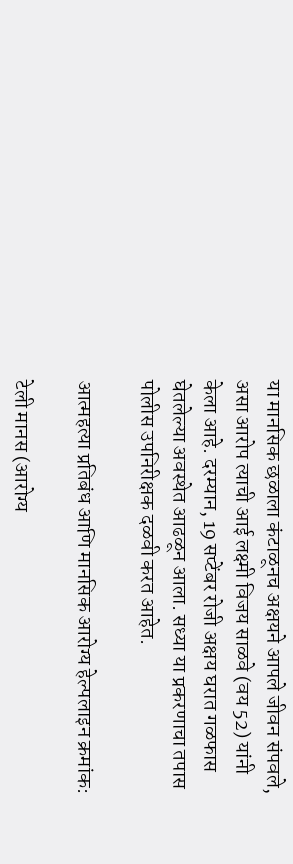या मानसिक छळाला कंटाळूनच अक्षयने आपले जीवन संपवले, असा आरोप त्याची आई लक्ष्मी विजय साळवे (वय 52) यांनी केला आहे. दरम्यान, 19 सप्टेंबर रोजी अक्षय घरात गळफास घेतलेल्या अवस्थेत आढळून आला. सध्या या प्रकरणाचा तपास पोलीस उपनिरीक्षक दळवी करत आहेत.

आत्महत्या प्रतिबंध आणि मानसिक आरोग्य हेल्पलाइन क्रमांक:

टेली मानस (आरोग्य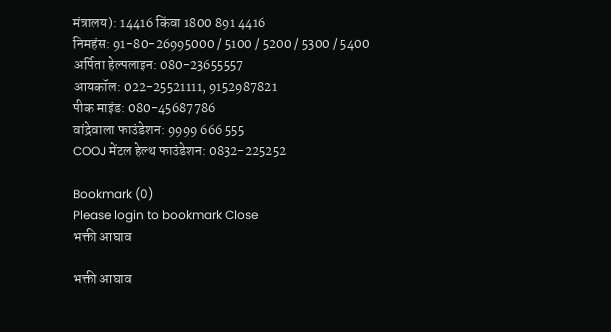मंत्रालय): 14416 किंवा 1800 891 4416
निमहंस: 91-80-26995000 / 5100 / 5200 / 5300 / 5400
अर्पिता हेल्पलाइन: 080-23655557
आयकॉल: 022-25521111, 9152987821
पीक माइंड: 080-45687786
वांद्रेवाला फाउंडेशन: 9999 666 555
COOJ मेंटल हेल्थ फाउंडेशन: 0832-225252

Bookmark (0)
Please login to bookmark Close
भक्ती आघाव

भक्ती आघाव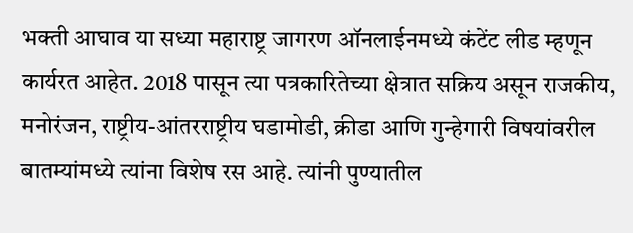भक्ती आघाव या सध्या महाराष्ट्र जागरण ऑनलाईनमध्ये कंटेंट लीड म्हणून कार्यरत आहेत. 2018 पासून त्या पत्रकारितेच्या क्षेत्रात सक्रिय असून राजकीय, मनोरंजन, राष्ट्रीय-आंतरराष्ट्रीय घडामोडी, क्रीडा आणि गुन्हेगारी विषयांवरील बातम्यांमध्ये त्यांना विशेष रस आहे. त्यांनी पुण्यातील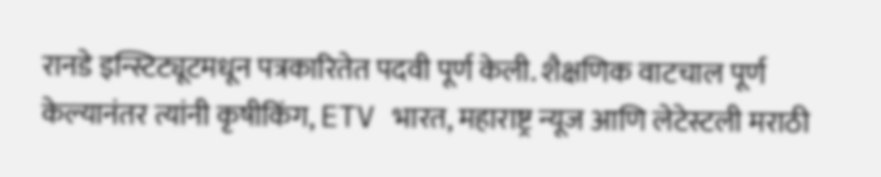रानडे इन्स्टिट्यूटमधून पत्रकारितेत पदवी पूर्ण केली. शैक्षणिक वाटचाल पूर्ण केल्यानंतर त्यांनी कृषीकिंग, ETV भारत, महाराष्ट्र न्यूज आणि लेटेस्टली मराठी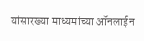यांसारख्या माध्यमांच्या ऑनलाईन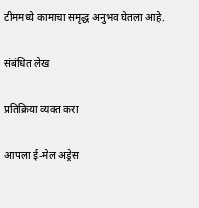टीममध्ये कामाचा समृद्ध अनुभव घेतला आहे.

संबंधित लेख

प्रतिक्रिया व्यक्त करा

आपला ई-मेल अड्रेस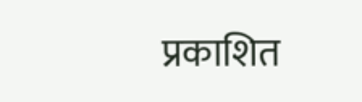प्रकाशित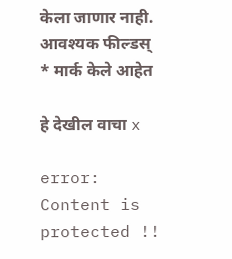केला जाणार नाही. आवश्यक फील्डस् * मार्क केले आहेत

हे देखील वाचा x

error: Content is protected !!